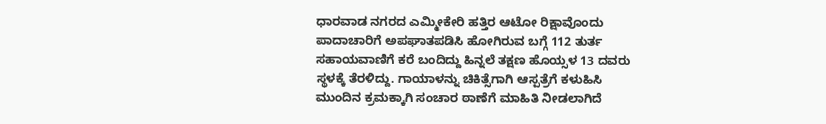ಧಾರವಾಡ ನಗರದ ಎಮ್ಮೀಕೇರಿ ಹತ್ತಿರ ಆಟೋ ರಿಕ್ಷಾವೊಂದು ಪಾದಾಚಾರಿಗೆ ಅಪಘಾತಪಡಿಸಿ ಹೋಗಿರುವ ಬಗ್ಗೆ 112 ತುರ್ತ ಸಹಾಯವಾಣಿಗೆ ಕರೆ ಬಂದಿದ್ದು ಹಿನ್ನಲೆ ತಕ್ಷಣ ಹೊಯ್ಸಳ 13 ದವರು ಸ್ಥಳಕ್ಕೆ ತೆರಳಿದ್ದು. ಗಾಯಾಳನ್ನು ಚಿಕಿತ್ಸೆಗಾಗಿ ಆಸ್ಪತ್ರೆಗೆ ಕಳುಹಿಸಿ ಮುಂದಿನ ಕ್ರಮಕ್ಕಾಗಿ ಸಂಚಾರ ಠಾಣೆಗೆ ಮಾಹಿತಿ ನೀಡಲಾಗಿದೆ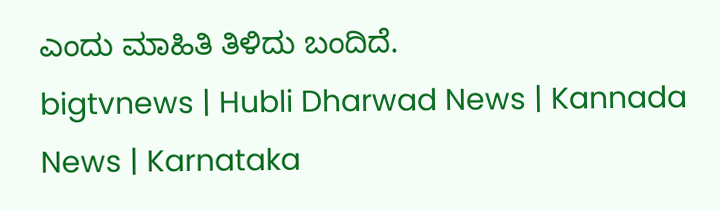ಎಂದು ಮಾಹಿತಿ ತಿಳಿದು ಬಂದಿದೆ.
bigtvnews | Hubli Dharwad News | Kannada News | Karnataka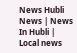News Hubli News | News In Hubli | Local news